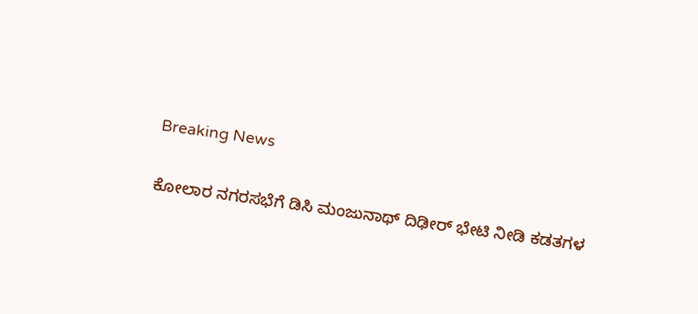Breaking News

ಕೋಲಾರ ನಗರಸಭೆಗೆ ಡಿಸಿ ಮಂಜುನಾಥ್ ದಿಢೀರ್ ಭೇಟಿ ನೀಡಿ ಕಡತಗಳ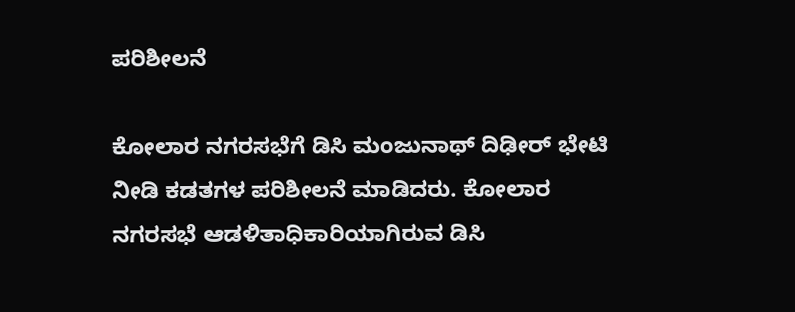ಪರಿಶೀಲನೆ

ಕೋಲಾರ ನಗರಸಭೆಗೆ ಡಿಸಿ ಮಂಜುನಾಥ್ ದಿಢೀರ್ ಭೇಟಿ ನೀಡಿ ಕಡತಗಳ ಪರಿಶೀಲನೆ ಮಾಡಿದರು. ಕೋಲಾರ ನಗರಸಭೆ ಆಡಳಿತಾಧಿಕಾರಿಯಾಗಿರುವ ಡಿಸಿ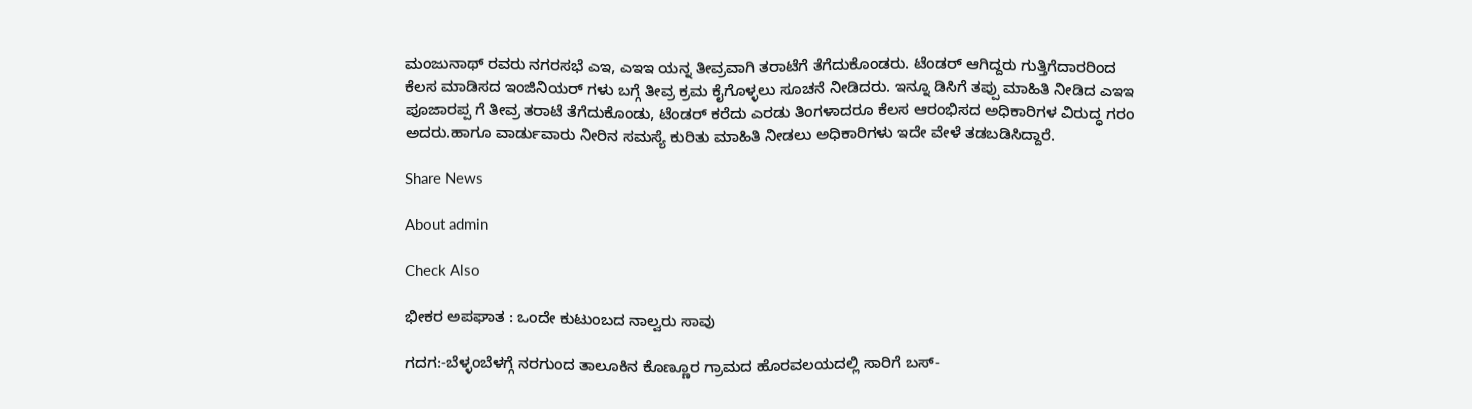ಮಂಜುನಾಥ್ ರವರು ನಗರಸಭೆ ಎಇ, ಎಇಇ ಯನ್ನ ತೀವ್ರವಾಗಿ ತರಾಟೆಗೆ ತೆಗೆದುಕೊಂಡರು. ಟೆಂಡರ್ ಆಗಿದ್ದರು ಗುತ್ತಿಗೆದಾರರಿಂದ ಕೆಲಸ ಮಾಡಿಸದ ಇಂಜಿನಿಯರ್ ಗಳು ಬಗ್ಗೆ ತೀವ್ರ ಕ್ರಮ ಕೈಗೊಳ್ಳಲು ಸೂಚನೆ ನೀಡಿದರು. ಇನ್ನೂ ಡಿಸಿಗೆ ತಪ್ಪು ಮಾಹಿತಿ ನೀಡಿದ ಎಇಇ ಪೂಜಾರಪ್ಪ ಗೆ ತೀವ್ರ ತರಾಟೆ ತೆಗೆದುಕೊಂಡು, ಟೆಂಡರ್ ಕರೆದು ಎರಡು ತಿಂಗಳಾದರೂ ಕೆಲಸ ಆರಂಭಿಸದ ಅಧಿಕಾರಿಗಳ ವಿರುದ್ಧ ಗರಂ ಅದರು.ಹಾಗೂ ವಾರ್ಡುವಾರು ನೀರಿನ ಸಮಸ್ಯೆ ಕುರಿತು ಮಾಹಿತಿ ನೀಡಲು ಅಧಿಕಾರಿಗಳು ಇದೇ ವೇಳೆ ತಡಬಡಿಸಿದ್ದಾರೆ.

Share News

About admin

Check Also

ಭೀಕರ ಅಪಘಾತ : ಒಂದೇ ಕುಟುಂಬದ ನಾಲ್ವರು ಸಾವು

ಗದಗ:-ಬೆಳ್ಳಂಬೆಳಗ್ಗೆ ನರಗುಂದ ತಾಲೂಕಿನ ಕೊಣ್ಣೂರ ಗ್ರಾಮದ ಹೊರವಲಯದಲ್ಲಿ ಸಾರಿಗೆ ಬಸ್-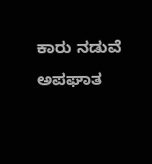ಕಾರು ನಡುವೆ ಅಪಘಾತ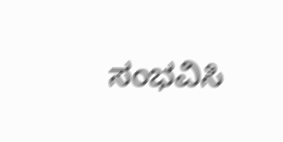ಸಂಭವಿಸಿ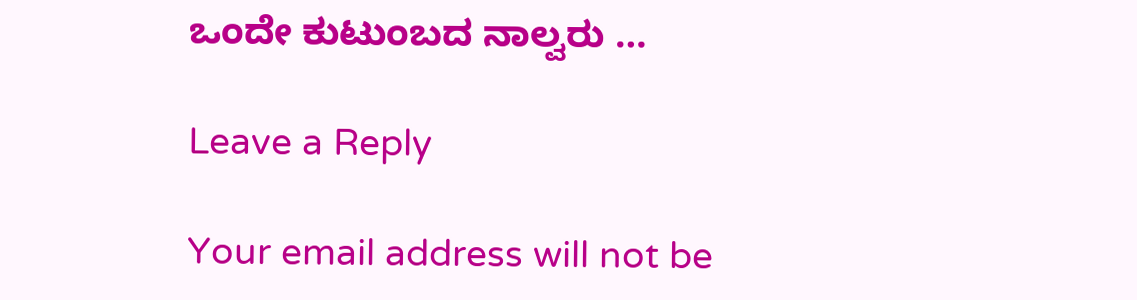ಒಂದೇ ಕುಟುಂಬದ ನಾಲ್ವರು …

Leave a Reply

Your email address will not be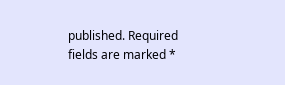published. Required fields are marked *